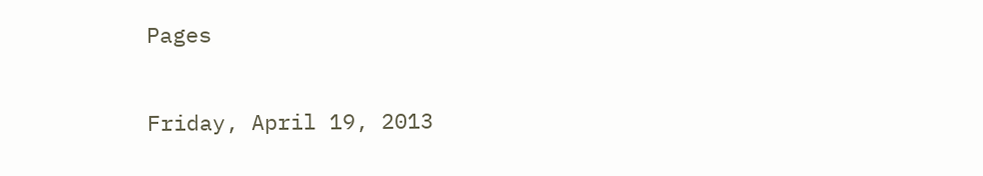Pages

Friday, April 19, 2013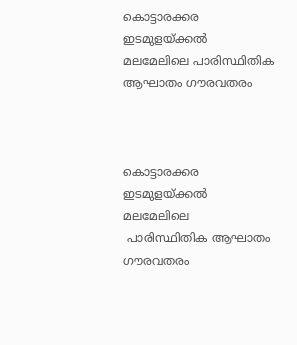കൊട്ടാരക്കര ഇടമുളയ്ക്കല്‍ മലമേലിലെ പാരിസ്ഥിതിക ആഘാതം ഗൗരവതരം



കൊട്ടാരക്കര ഇടമുളയ്ക്കല്‍ മലമേലിലെ
 പാരിസ്ഥിതിക ആഘാതം ഗൗരവതരം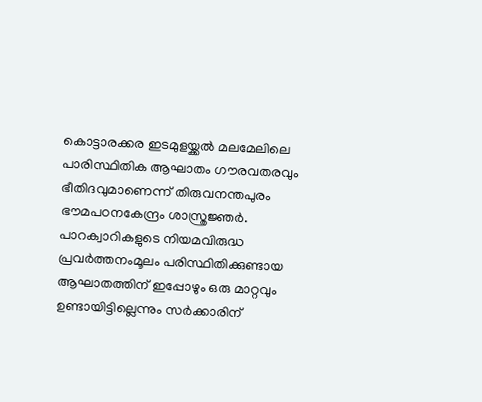കൊട്ടാരക്കര ഇടമുളയ്ക്കല്‍ മലമേലിലെ പാരിസ്ഥിതിക ആഘാതം ഗൗരവതരവും ഭീതിദവുമാണെന്ന് തിരുവനന്തപുരം ഭൗമപഠനകേന്ദ്രം ശാസ്ത്രജ്ഞര്‍. പാറക്വാറികളുടെ നിയമവിരുദ്ധ പ്രവര്‍ത്തനംമൂലം പരിസ്ഥിതിക്കുണ്ടായ ആഘാതത്തിന് ഇപ്പോഴും ഒരു മാറ്റവും ഉണ്ടായിട്ടില്ലെന്നും സര്‍ക്കാരിന്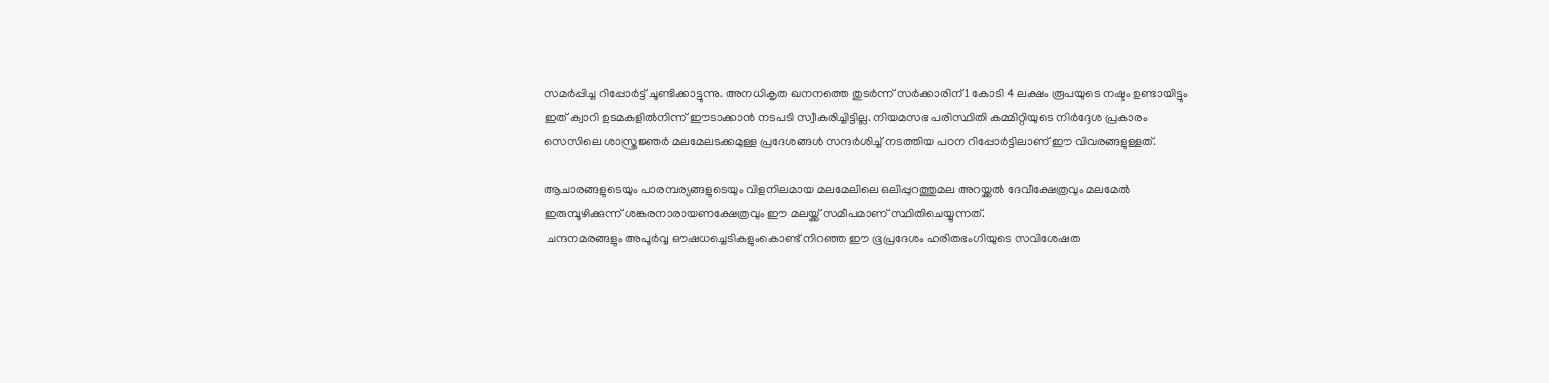സമര്‍പ്പിച്ച റിപ്പോര്‍ട്ട് ചൂണ്ടിക്കാട്ടുന്നു. അനധികൃത ഖനനത്തെ തുടര്‍ന്ന് സര്‍ക്കാരിന് 1 കോടി 4 ലക്ഷം രൂപയുടെ നഷ്ടം ഉണ്ടായിട്ടും ഇത് ക്വാറി ഉടമകളില്‍നിന്ന് ഈടാക്കാന്‍ നടപടി സ്വീകരിച്ചിട്ടില്ല. നിയമസഭ പരിസ്ഥിതി കമ്മിറ്റിയുടെ നിര്‍ദ്ദേശ പ്രകാരം സെസിലെ ശാസ്ത്രജ്ഞര്‍ മലമേലടക്കമുള്ള പ്രദേശങ്ങള്‍ സന്ദര്‍ശിച്ച് നടത്തിയ പഠന റിപ്പോര്‍ട്ടിലാണ് ഈ വിവരങ്ങളുള്ളത്.

ആചാരങ്ങളുടെയും പാരമ്പര്യങ്ങളുടെയും വിളനിലമായ മലമേലിലെ ഒലിപ്പുറത്തുമല അറയ്ക്കല്‍ ദേവീക്ഷേത്രവും മലമേല്‍ ഇരുമ്പൂഴിക്കുന്ന് ശങ്കരനാരായണക്ഷേത്രവും ഈ മലയ്ക്ക് സമീപമാണ് സ്ഥിതിചെയ്യുന്നത്.
 ചന്ദനമരങ്ങളും അപൂര്‍വ്വ ഔഷധച്ചെടികളുംകൊണ്ട് നിറഞ്ഞ ഈ ഭൂപ്രദേശം ഹരിതഭംഗിയുടെ സവിശേഷത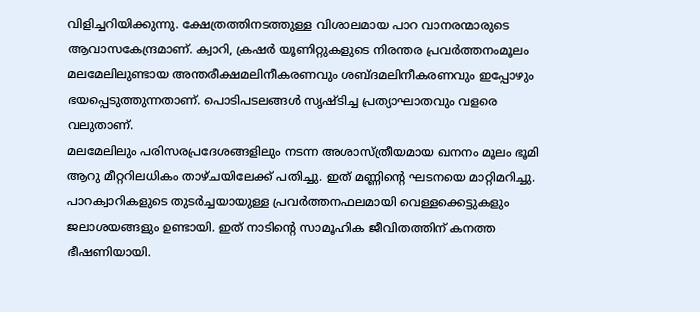വിളിച്ചറിയിക്കുന്നു. ക്ഷേത്രത്തിനടത്തുള്ള വിശാലമായ പാറ വാനരന്മാരുടെ ആവാസകേന്ദ്രമാണ്. ക്വാറി, ക്രഷര്‍ യൂണിറ്റുകളുടെ നിരന്തര പ്രവര്‍ത്തനംമൂലം മലമേലിലുണ്ടായ അന്തരീക്ഷമലിനീകരണവും ശബ്ദമലിനീകരണവും ഇപ്പോഴും ഭയപ്പെടുത്തുന്നതാണ്. പൊടിപടലങ്ങള്‍ സൃഷ്ടിച്ച പ്രത്യാഘാതവും വളരെ വലുതാണ്.
മലമേലിലും പരിസരപ്രദേശങ്ങളിലും നടന്ന അശാസ്ത്രീയമായ ഖനനം മൂലം ഭൂമി ആറു മീറ്ററിലധികം താഴ്ചയിലേക്ക് പതിച്ചു. ഇത് മണ്ണിന്റെ ഘടനയെ മാറ്റിമറിച്ചു. പാറക്വാറികളുടെ തുടര്‍ച്ചയായുള്ള പ്രവര്‍ത്തനഫലമായി വെള്ളക്കെട്ടുകളും ജലാശയങ്ങളും ഉണ്ടായി. ഇത് നാടിന്റെ സാമൂഹിക ജീവിതത്തിന് കനത്ത ഭീഷണിയായി.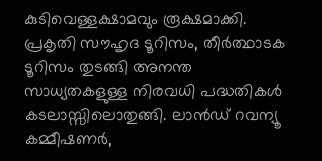കുടിവെള്ളക്ഷാമവും രൂക്ഷമാക്കി. പ്രകൃതി സൗഹൃദ ടൂറിസം, തീര്‍ത്ഥാടക ടൂറിസം തുടങ്ങി അനന്ത സാധ്യതകളുള്ള നിരവധി പദ്ധതികള്‍ കടലാസ്സിലൊതുങ്ങി. ലാന്‍ഡ് റവന്യൂ കമ്മീഷണര്‍,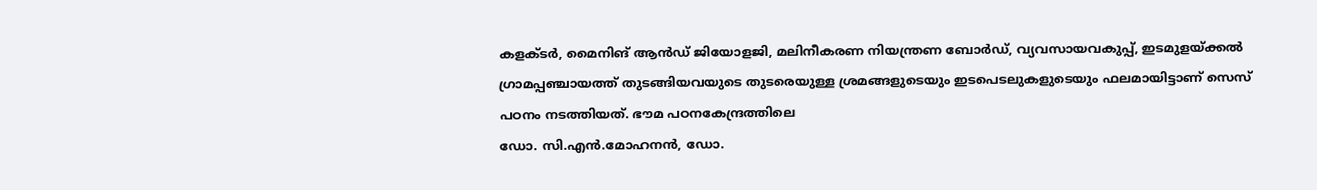കളക്ടര്‍, മൈനിങ് ആന്‍ഡ് ജിയോളജി, മലിനീകരണ നിയന്ത്രണ ബോര്‍ഡ്, വ്യവസായവകുപ്പ്, ഇടമുളയ്ക്കല്‍ ഗ്രാമപ്പഞ്ചായത്ത് തുടങ്ങിയവയുടെ തുടരെയുള്ള ശ്രമങ്ങളുടെയും ഇടപെടലുകളുടെയും ഫലമായിട്ടാണ് സെസ് പഠനം നടത്തിയത്. ഭൗമ പഠനകേന്ദ്രത്തിലെ
ഡോ. സി.എന്‍.മോഹനന്‍, ഡോ.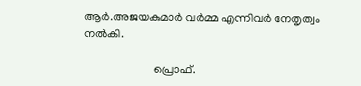ആര്‍.അജയകുമാര്‍ വര്‍മ്മ എന്നിവര്‍ നേതൃത്വം നല്‍കി.

                        പ്രൊഫ്.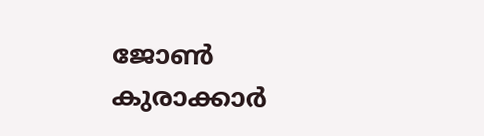ജോണ്‍ കുരാക്കാർ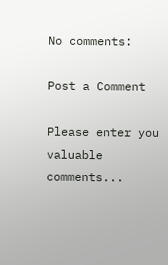No comments:

Post a Comment

Please enter you valuable comments...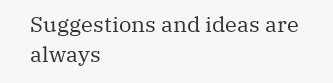Suggestions and ideas are always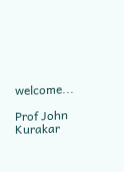welcome...

Prof John Kurakar